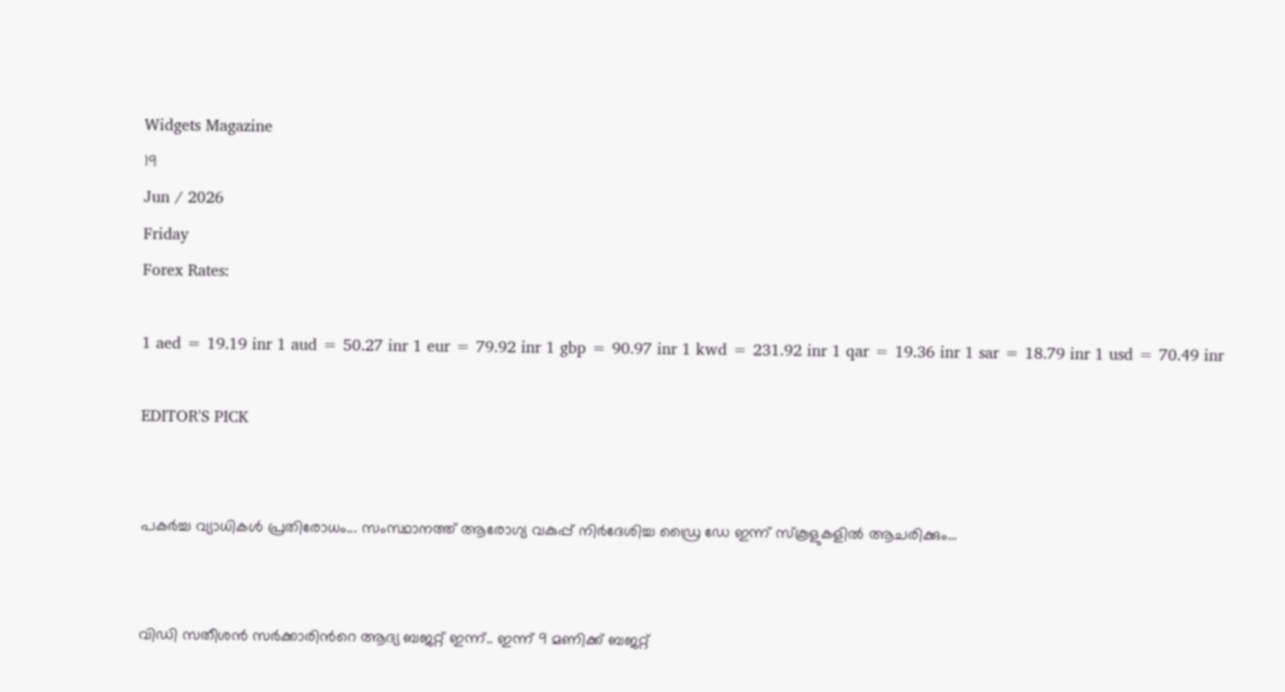Widgets Magazine
19
Jun / 2026
Friday
Forex Rates:

1 aed = 19.19 inr 1 aud = 50.27 inr 1 eur = 79.92 inr 1 gbp = 90.97 inr 1 kwd = 231.92 inr 1 qar = 19.36 inr 1 sar = 18.79 inr 1 usd = 70.49 inr

EDITOR'S PICK


പകർച്ച വ്യാധികൾ പ്രതിരോധം... സംസ്ഥാനത്ത് ആരോഗ്യ വകുപ്പ് നിർദേശിച്ച ഡ്രൈ ഡേ ഇന്ന് സ്‌കൂളുകളിൽ ആചരിക്കും...


വിഡി സതീശൻ സർക്കാരിന്‍റെ ആദ്യ ബജറ്റ് ഇന്ന്.. ഇന്ന് 9 മണിക്ക് ബജറ്റ്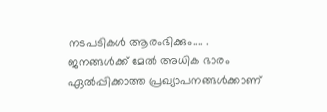നടപടികള്‍ ആരംഭിക്കും.... . ജനങ്ങൾക്ക് മേൽ അധിക ഭാരം ഏൽപ്പിക്കാത്ത പ്രഖ്യാപനങ്ങൾക്കാണ്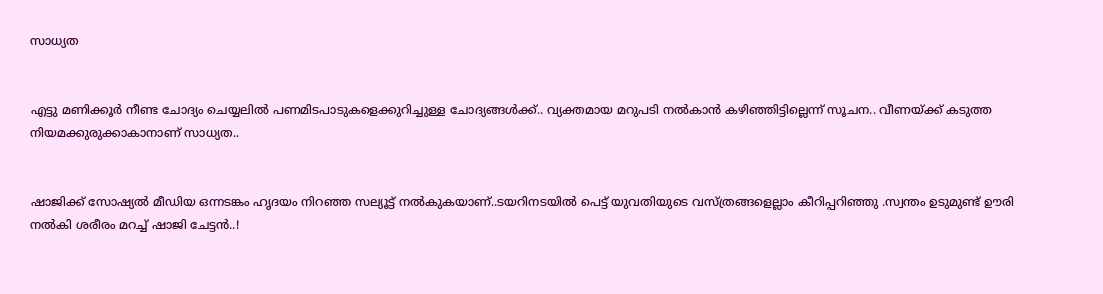സാധ്യത


എട്ടു മണിക്കൂര്‍ നീണ്ട ചോദ്യം ചെയ്യലില്‍ പണമിടപാടുകളെക്കുറിച്ചുള്ള ചോദ്യങ്ങള്‍ക്ക്.. വ്യക്തമായ മറുപടി നല്‍കാന്‍ കഴിഞ്ഞിട്ടില്ലെന്ന് സൂചന.. വീണയ്ക്ക് കടുത്ത നിയമക്കുരുക്കാകാനാണ് സാധ്യത..


ഷാജിക്ക് സോഷ്യല്‍ മീഡിയ ഒന്നടങ്കം ഹൃദയം നിറഞ്ഞ സല്യൂട്ട് നല്‍കുകയാണ്..ടയറിനടയിൽ പെട്ട് യുവതിയുടെ വസ്ത്രങ്ങളെല്ലാം കീറിപ്പറിഞ്ഞു .സ്വന്തം ഉടുമുണ്ട് ഊരി നല്‍കി ശരീരം മറച്ച് ഷാജി ചേട്ടൻ..!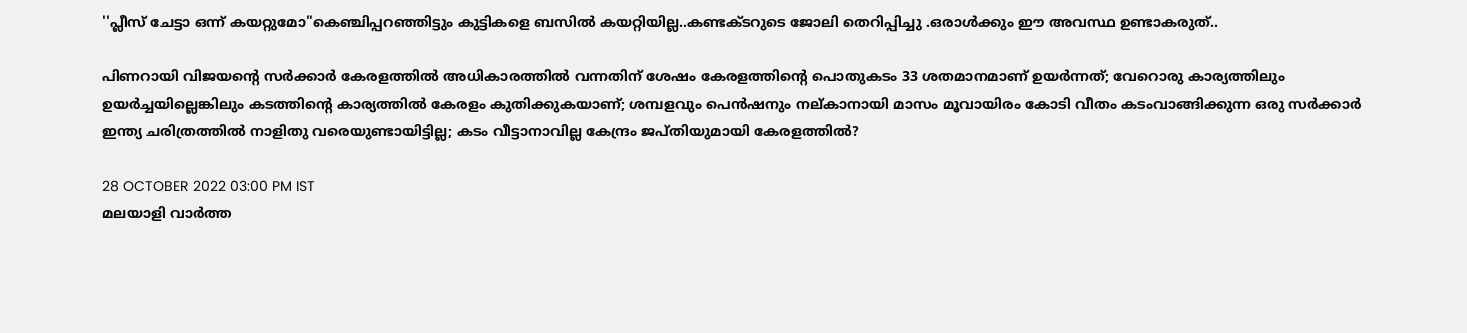''പ്ലീസ് ചേട്ടാ ഒന്ന് കയറ്റുമോ"കെഞ്ചിപ്പറഞ്ഞിട്ടും കുട്ടികളെ ബസില്‍ കയറ്റിയില്ല..കണ്ടക്ടറുടെ ജോലി തെറിപ്പിച്ചു .ഒരാൾക്കും ഈ അവസ്ഥ ഉണ്ടാകരുത്..

പിണറായി വിജയന്റെ സര്‍ക്കാര്‍ കേരളത്തില്‍ അധികാരത്തില്‍ വന്നതിന് ശേഷം കേരളത്തിന്റെ പൊതുകടം 33 ശതമാനമാണ് ഉയര്‍ന്നത്; വേറൊരു കാര്യത്തിലും ഉയര്‍ച്ചയില്ലെങ്കിലും കടത്തിന്റെ കാര്യത്തില്‍ കേരളം കുതിക്കുകയാണ്; ശമ്പളവും പെന്‍ഷനും നല്കാനായി മാസം മൂവായിരം കോടി വീതം കടംവാങ്ങിക്കുന്ന ഒരു സര്‍ക്കാര്‍ ഇന്ത്യ ചരിത്രത്തില്‍ നാളിതു വരെയുണ്ടായിട്ടില്ല; കടം വീട്ടാനാവില്ല കേന്ദ്രം ജപ്തിയുമായി കേരളത്തില്‍?

28 OCTOBER 2022 03:00 PM IST
മലയാളി വാര്‍ത്ത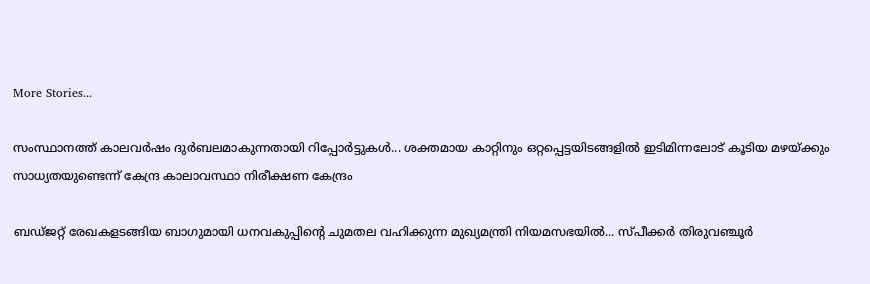More Stories...

സംസ്ഥാനത്ത് കാലവർഷം ദുർബലമാകുന്നതായി റിപ്പോർട്ടുകൾ... ശക്തമായ കാറ്റിനും ഒറ്റപ്പെട്ടയിടങ്ങളിൽ ഇടിമിന്നലോട് കൂടിയ മഴയ്ക്കും സാധ്യതയുണ്ടെന്ന് കേന്ദ്ര കാലാവസ്ഥാ നിരീക്ഷണ കേന്ദ്രം

ബഡ്‌ജറ്റ് രേഖകളടങ്ങിയ ബാഗുമായി ധനവകുപ്പിന്റെ ചുമതല വഹിക്കുന്ന മുഖ്യമന്ത്രി നിയമസഭയിൽ... സ്‌പീക്കർ തിരുവഞ്ചൂർ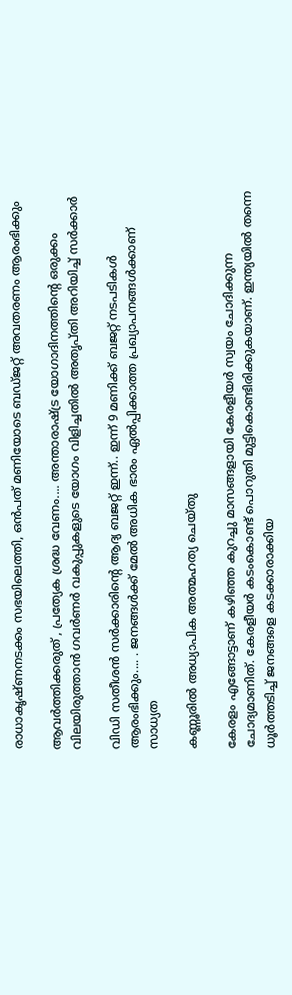രാധാകൃഷ്‌ണനടക്കം സഭയിലെത്തി, ഒൻപത് മണിയോടെ ബഡ്‌ജറ്റ് അവതരണം ആരംഭിക്കും

ആവർത്തിക്കരുത് , പ്രത്യേക ശ്രദ്ധ വേണം.... അന്താരാഷ്ട്ര യോഗാദിനത്തിന്റെ ഒരുക്കം വിലയിരുത്താൻ ഗവർണർ വകുപ്പുകളുടെ യോഗം വിളിച്ചതിൽ അതൃപ്തി അറിയിച്ച് സർക്കാർ

വിഡി സതീശൻ സർക്കാരിന്‍റെ ആദ്യ ബജറ്റ് ഇന്ന്.. ഇന്ന് 9 മണിക്ക് ബജറ്റ് നടപടികള്‍ ആരംഭിക്കും.... . ജനങ്ങൾക്ക് മേൽ അധിക ഭാരം ഏൽപ്പിക്കാത്ത പ്രഖ്യാപനങ്ങൾക്കാണ് സാധ്യത

കണ്ണൂരില്‍ അധ്യാപിക അത്മഹത്യ ചെയ്തു

കേരളം എങ്ങോട്ടാണ് കഴിഞ്ഞ കുറച്ചു മാസങ്ങളായി കേരളീയര്‍ സ്വയം ചോദിക്കുന്ന ചോദ്യമാണിത്. കേരളീയര്‍ കടംകൊണ്ട് പൊറുതി മുട്ടികൊണ്ടിരിക്കുകയാണ്. ഇന്ത്യയില്‍ തന്നെ ധൂര്‍ത്തടിച്ച് ജനങ്ങളെ കടക്കാരാക്കിയ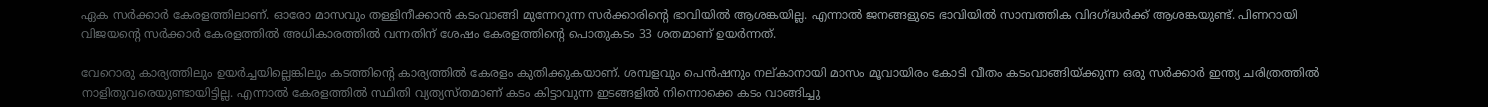ഏക സര്‍ക്കാര്‍ കേരളത്തിലാണ്. ഓരോ മാസവും തള്ളിനീക്കാന്‍ കടംവാങ്ങി മുന്നേറുന്ന സര്‍ക്കാരിന്റെ ഭാവിയില്‍ ആശങ്കയില്ല. എന്നാല്‍ ജനങ്ങളുടെ ഭാവിയില്‍ സാമ്പത്തിക വിദഗ്ദ്ധര്‍ക്ക് ആശങ്കയുണ്ട്. പിണറായി വിജയന്റെ സര്‍ക്കാര്‍ കേരളത്തില്‍ അധികാരത്തില്‍ വന്നതിന് ശേഷം കേരളത്തിന്റെ പൊതുകടം 33 ശതമാണ് ഉയര്‍ന്നത്.

വേറൊരു കാര്യത്തിലും ഉയര്‍ച്ചയില്ലെങ്കിലും കടത്തിന്റെ കാര്യത്തില്‍ കേരളം കുതിക്കുകയാണ്. ശമ്പളവും പെന്‍ഷനും നല്കാനായി മാസം മൂവായിരം കോടി വീതം കടംവാങ്ങിയ്ക്കുന്ന ഒരു സര്‍ക്കാര്‍ ഇന്ത്യ ചരിത്രത്തില്‍ നാളിതുവരെയുണ്ടായിട്ടില്ല. എന്നാല്‍ കേരളത്തില്‍ സ്ഥിതി വ്യത്യസ്തമാണ് കടം കിട്ടാവുന്ന ഇടങ്ങളില്‍ നിന്നൊക്കെ കടം വാങ്ങിച്ചു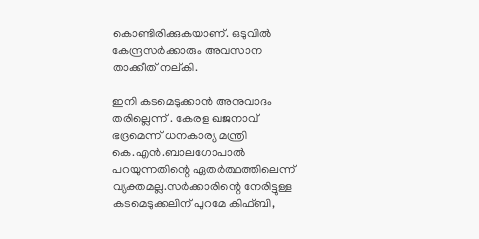കൊണ്ടിരിക്കുകയാണ്. ഒടുവില്‍ കേന്ദ്രസര്‍ക്കാരും അവസാന താക്കീത് നല്കി.

ഇനി കടമെടുക്കാന്‍ അനുവാദം തരില്ലെന്ന് . കേരള ഖജനാവ് ഭദ്രമെന്ന് ധനകാര്യ മന്ത്രി കെ.എന്‍.ബാലഗോപാല്‍ പറയുന്നതിന്റെ ഏതര്‍ത്ഥത്തിലെന്ന് വ്യക്തമല്ല.സര്‍ക്കാരിന്റെ നേരിട്ടുള്ള കടമെടുക്കലിന് പുറമേ കിഫ്ബി,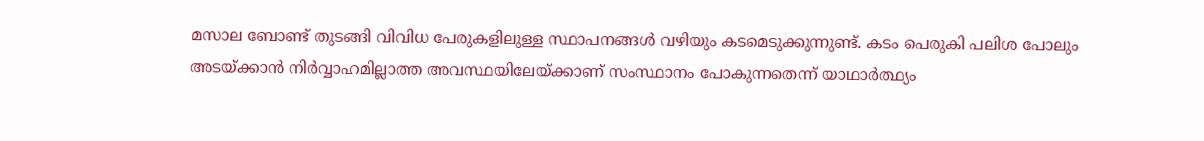മസാല ബോണ്ട് തുടങ്ങി വിവിധ പേരുകളിലുള്ള സ്ഥാപനങ്ങള്‍ വഴിയും കടമെടുക്കുന്നുണ്ട്. കടം പെരുകി പലിശ പോലും അടയ്ക്കാന്‍ നിര്‍വ്വാഹമില്ലാത്ത അവസ്ഥയിലേയ്ക്കാണ് സംസ്ഥാനം പോകുന്നതെന്ന് യാഥാര്‍ത്ഥ്യം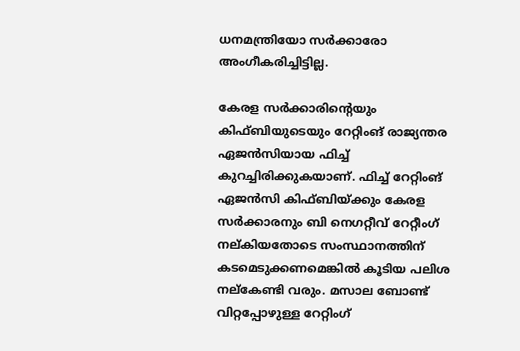ധനമന്ത്രിയോ സര്‍ക്കാരോ അംഗീകരിച്ചിട്ടില്ല.

കേരള സര്‍ക്കാരിന്റെയും കിഫ്ബിയുടെയും റേറ്റിംങ് രാജ്യന്തര ഏജന്‍സിയായ ഫിച്ച് കുറച്ചിരിക്കുകയാണ്. ഫിച്ച് റേറ്റിംങ് ഏജന്‍സി കിഫ്ബിയ്ക്കും കേരള സര്‍ക്കാരനും ബി നെഗറ്റീവ് റേറ്റീംഗ് നല്കിയതോടെ സംസ്ഥാനത്തിന് കടമെടുക്കണമെങ്കില്‍ കൂടിയ പലിശ നല്‌കേണ്ടി വരും. മസാല ബോണ്ട് വിറ്റപ്പോഴുള്ള റേറ്റിംഗ്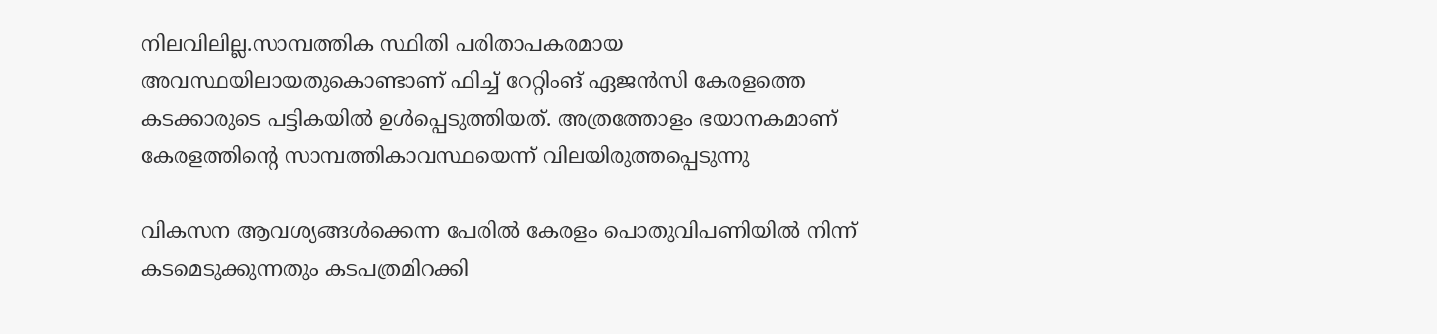നിലവിലില്ല.സാമ്പത്തിക സ്ഥിതി പരിതാപകരമായ അവസ്ഥയിലായതുകൊണ്ടാണ് ഫിച്ച് റേറ്റിംങ് ഏജന്‍സി കേരളത്തെ കടക്കാരുടെ പട്ടികയില്‍ ഉള്‍പ്പെടുത്തിയത്. അത്രത്തോളം ഭയാനകമാണ് കേരളത്തിന്റെ സാമ്പത്തികാവസ്ഥയെന്ന് വിലയിരുത്തപ്പെടുന്നു

വികസന ആവശ്യങ്ങള്‍ക്കെന്ന പേരില്‍ കേരളം പൊതുവിപണിയില്‍ നിന്ന് കടമെടുക്കുന്നതും കടപത്രമിറക്കി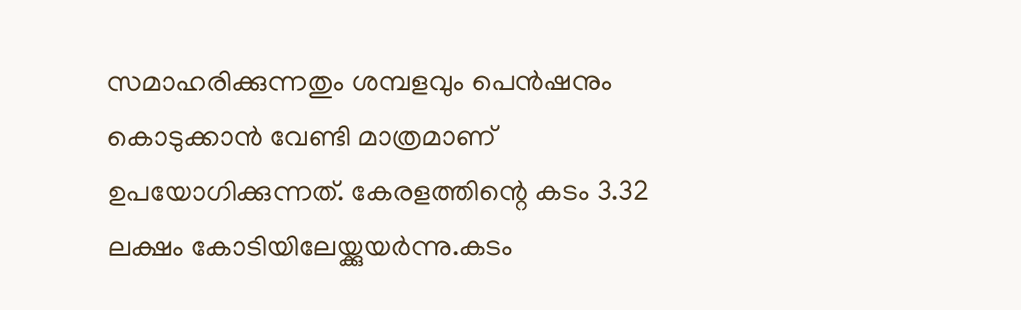സമാഹരിക്കുന്നതും ശമ്പളവും പെന്‍ഷനും കൊടുക്കാന്‍ വേണ്ടി മാത്രമാണ് ഉപയോഗിക്കുന്നത്. കേരളത്തിന്റെ കടം 3.32 ലക്ഷം കോടിയിലേയ്ക്കുയര്‍ന്നു.കടം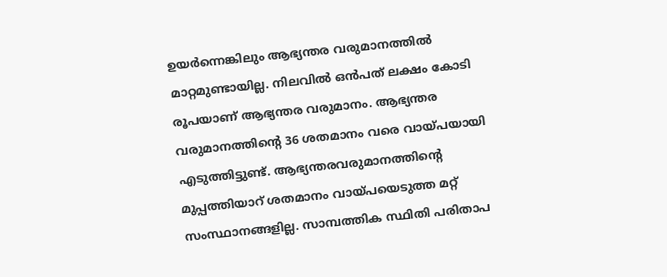ഉയര്‍ന്നെങ്കിലും ആഭ്യന്തര വരുമാനത്തില്‍ മാറ്റമുണ്ടായില്ല. നിലവില്‍ ഒന്‍പത് ലക്ഷം കോടി രൂപയാണ് ആഭ്യന്തര വരുമാനം. ആഭ്യന്തര വരുമാനത്തിന്റെ 36 ശതമാനം വരെ വായ്പയായി എടുത്തിട്ടുണ്ട്. ആഭ്യന്തരവരുമാനത്തിന്റെ മുപ്പത്തിയാറ് ശതമാനം വായ്പയെടുത്ത മറ്റ് സംസ്ഥാനങ്ങളില്ല. സാമ്പത്തിക സ്ഥിതി പരിതാപ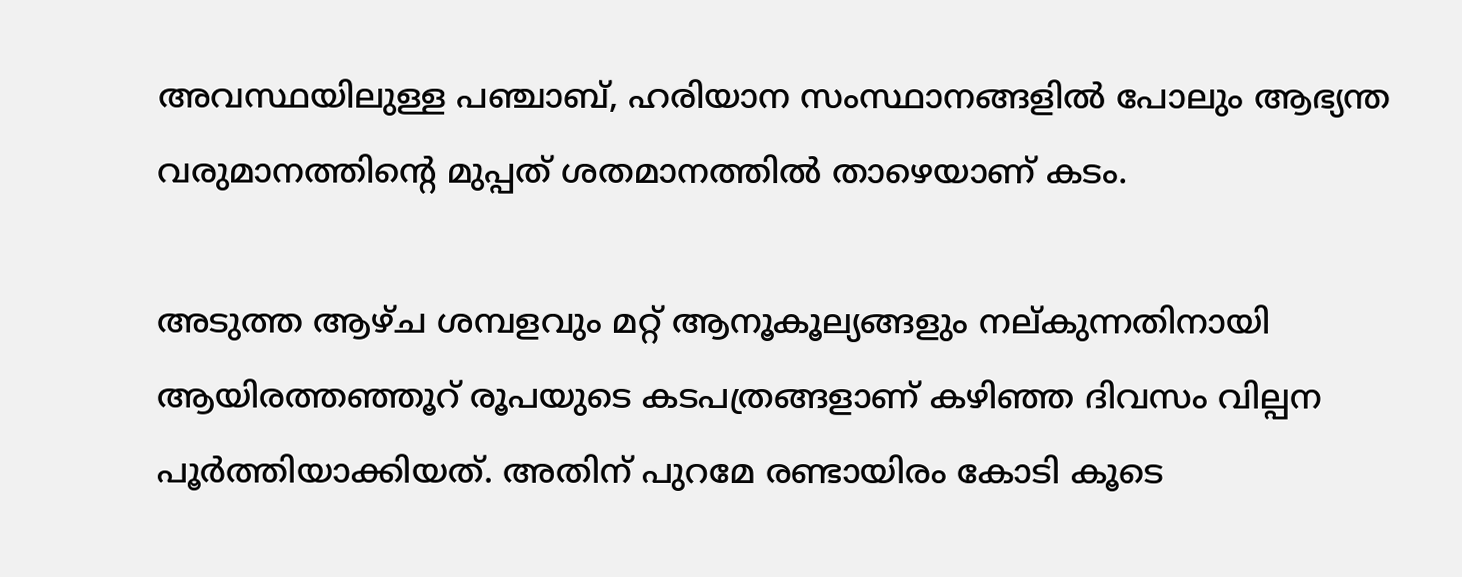അവസ്ഥയിലുള്ള പഞ്ചാബ്, ഹരിയാന സംസ്ഥാനങ്ങളില്‍ പോലും ആഭ്യന്ത വരുമാനത്തിന്റെ മുപ്പത് ശതമാനത്തില്‍ താഴെയാണ് കടം.

അടുത്ത ആഴ്ച ശമ്പളവും മറ്റ് ആനൂകൂല്യങ്ങളും നല്കുന്നതിനായി ആയിരത്തഞ്ഞൂറ് രൂപയുടെ കടപത്രങ്ങളാണ് കഴിഞ്ഞ ദിവസം വില്പന പൂര്‍ത്തിയാക്കിയത്. അതിന് പുറമേ രണ്ടായിരം കോടി കൂടെ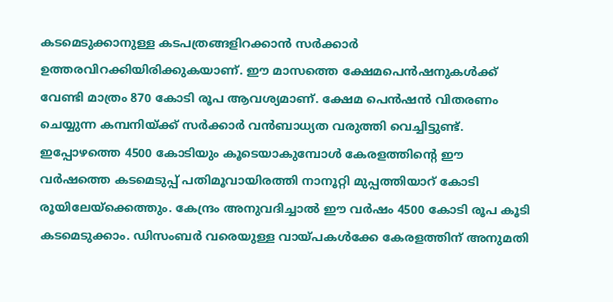കടമെടുക്കാനുള്ള കടപത്രങ്ങളിറക്കാന്‍ സര്‍ക്കാര്‍ ഉത്തരവിറക്കിയിരിക്കുകയാണ്. ഈ മാസത്തെ ക്ഷേമപെന്‍ഷനുകള്‍ക്ക് വേണ്ടി മാത്രം 870 കോടി രൂപ ആവശ്യമാണ്. ക്ഷേമ പെന്‍ഷന്‍ വിതരണം ചെയ്യുന്ന കമ്പനിയ്ക്ക് സര്‍ക്കാര്‍ വന്‍ബാധ്യത വരുത്തി വെച്ചിട്ടുണ്ട്. ഇപ്പോഴത്തെ 4500 കോടിയും കൂടെയാകുമ്പോള്‍ കേരളത്തിന്റെ ഈ വര്‍ഷത്തെ കടമെടുപ്പ് പതിമൂവായിരത്തി നാനൂറ്റി മുപ്പത്തിയാറ് കോടി രൂയിലേയ്‌ക്കെത്തും. കേന്ദ്രം അനുവദിച്ചാല്‍ ഈ വര്‍ഷം 4500 കോടി രൂപ കൂടി കടമെടുക്കാം. ഡിസംബര്‍ വരെയുള്ള വായ്പകള്‍ക്കേ കേരളത്തിന് അനുമതി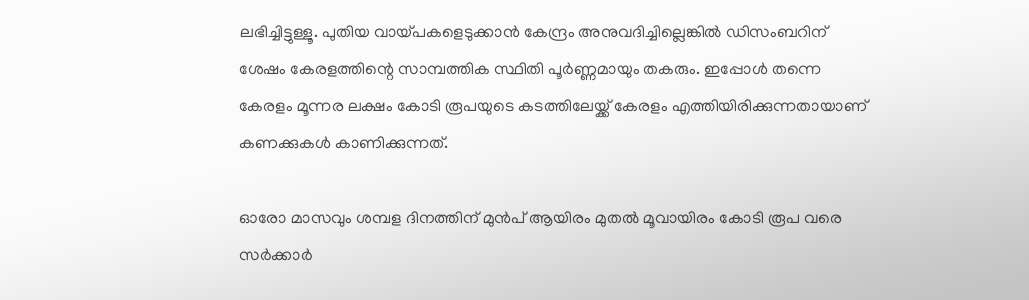ലഭിച്ചിട്ടുള്ളൂ. പുതിയ വായ്പകളെടുക്കാന്‍ കേന്ദ്രം അനുവദിച്ചില്ലെങ്കില്‍ ഡിസംബറിന് ശേഷം കേരളത്തിന്റെ സാമ്പത്തിക സ്ഥിതി പൂര്‍ണ്ണമായും തകരും. ഇപ്പോള്‍ തന്നെ കേരളം മൂന്നര ലക്ഷം കോടി രൂപയുടെ കടത്തിലേയ്ക്ക് കേരളം എത്തിയിരിക്കുന്നതായാണ് കണക്കുകള്‍ കാണിക്കുന്നത്.

ഓരോ മാസവും ശമ്പള ദിനത്തിന് മുന്‍പ് ആയിരം മുതല്‍ മൂവായിരം കോടി രൂപ വരെ സര്‍ക്കാര്‍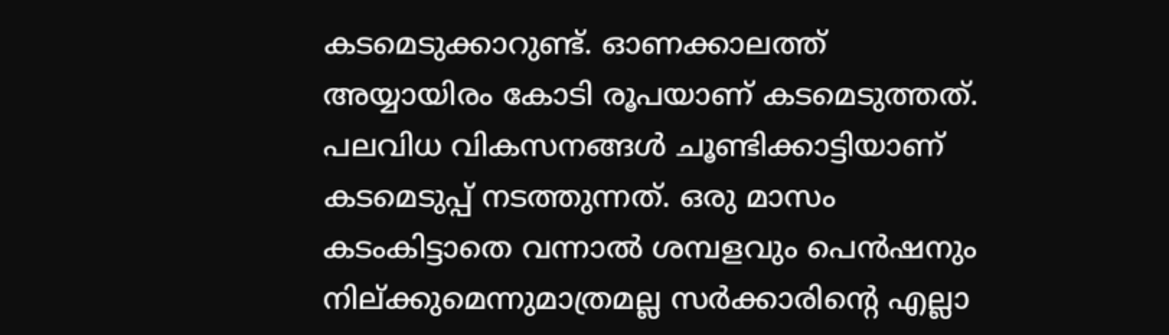കടമെടുക്കാറുണ്ട്. ഓണക്കാലത്ത് അയ്യായിരം കോടി രൂപയാണ് കടമെടുത്തത്. പലവിധ വികസനങ്ങള്‍ ചൂണ്ടിക്കാട്ടിയാണ് കടമെടുപ്പ് നടത്തുന്നത്. ഒരു മാസം കടംകിട്ടാതെ വന്നാല്‍ ശമ്പളവും പെന്‍ഷനും നില്ക്കുമെന്നുമാത്രമല്ല സര്‍ക്കാരിന്റെ എല്ലാ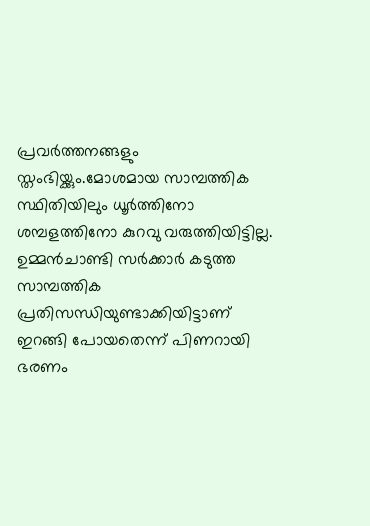പ്രവര്‍ത്തനങ്ങളും സ്തംഭിയ്ക്കും.മോശമായ സാമ്പത്തിക സ്ഥിതിയിലും ധൂര്‍ത്തിനോ ശമ്പളത്തിനോ കുറവു വരുത്തിയിട്ടില്ല. ഉമ്മന്‍ചാണ്ടി സര്‍ക്കാര്‍ കടുത്ത സാമ്പത്തിക പ്രതിസന്ധിയുണ്ടാക്കിയിട്ടാണ് ഇറങ്ങി പോയതെന്ന് പിണറായി ഭരണം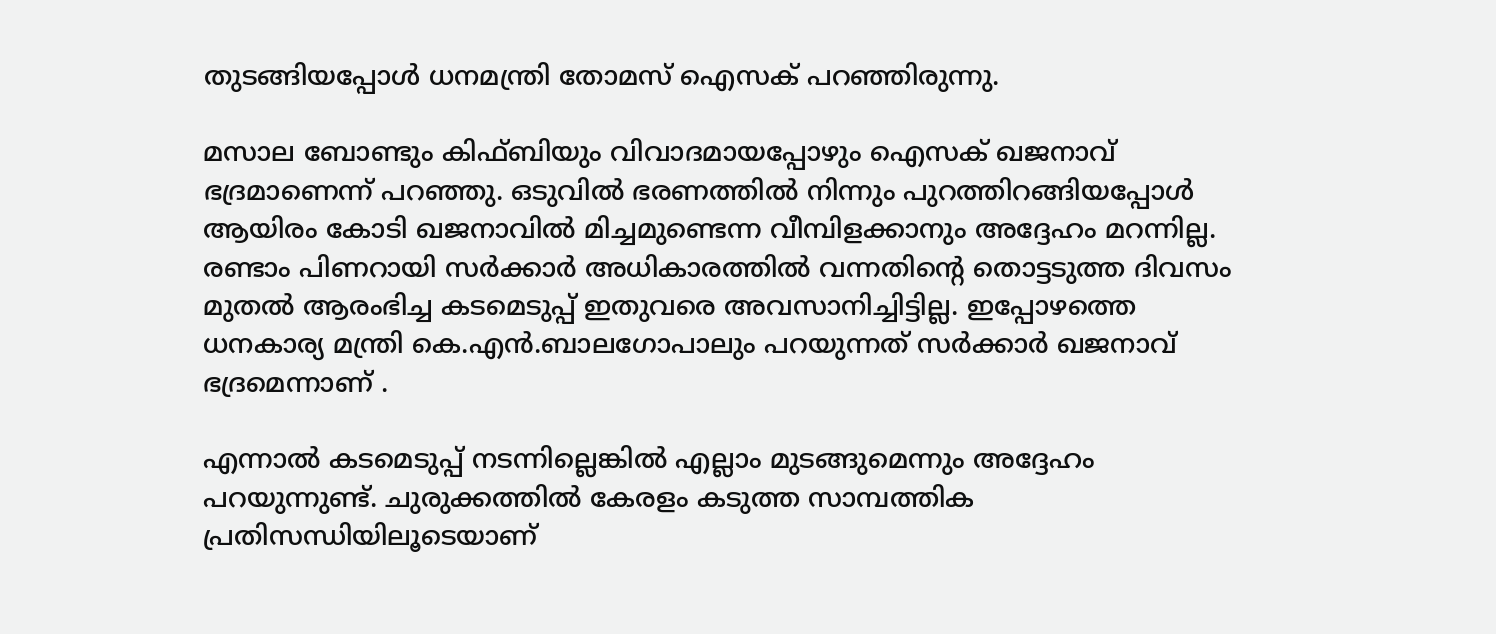തുടങ്ങിയപ്പോള്‍ ധനമന്ത്രി തോമസ് ഐസക് പറഞ്ഞിരുന്നു.

മസാല ബോണ്ടും കിഫ്ബിയും വിവാദമായപ്പോഴും ഐസക് ഖജനാവ് ഭദ്രമാണെന്ന് പറഞ്ഞു. ഒടുവില്‍ ഭരണത്തില്‍ നിന്നും പുറത്തിറങ്ങിയപ്പോള്‍ ആയിരം കോടി ഖജനാവില്‍ മിച്ചമുണ്ടെന്ന വീമ്പിളക്കാനും അദ്ദേഹം മറന്നില്ല. രണ്ടാം പിണറായി സര്‍ക്കാര്‍ അധികാരത്തില്‍ വന്നതിന്റെ തൊട്ടടുത്ത ദിവസം മുതല്‍ ആരംഭിച്ച കടമെടുപ്പ് ഇതുവരെ അവസാനിച്ചിട്ടില്ല. ഇപ്പോഴത്തെ ധനകാര്യ മന്ത്രി കെ.എന്‍.ബാലഗോപാലും പറയുന്നത് സര്‍ക്കാര്‍ ഖജനാവ്  ഭദ്രമെന്നാണ് .

എന്നാല്‍ കടമെടുപ്പ് നടന്നില്ലെങ്കില്‍ എല്ലാം മുടങ്ങുമെന്നും അദ്ദേഹം പറയുന്നുണ്ട്. ചുരുക്കത്തില്‍ കേരളം കടുത്ത സാമ്പത്തിക പ്രതിസന്ധിയിലൂടെയാണ്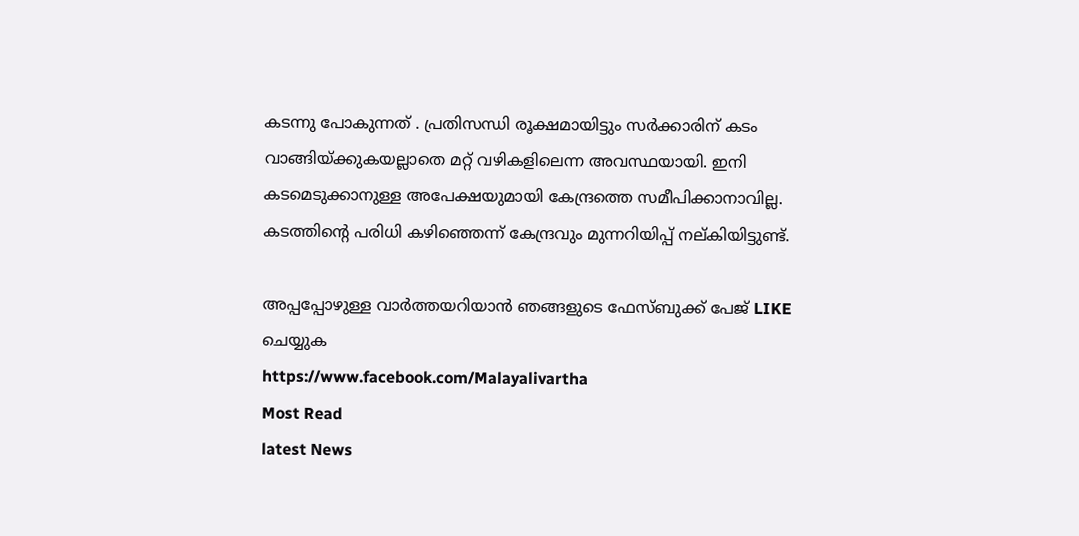കടന്നു പോകുന്നത് . പ്രതിസന്ധി രൂക്ഷമായിട്ടും സര്‍ക്കാരിന് കടം വാങ്ങിയ്ക്കുകയല്ലാതെ മറ്റ് വഴികളിലെന്ന അവസ്ഥയായി. ഇനി കടമെടുക്കാനുള്ള അപേക്ഷയുമായി കേന്ദ്രത്തെ സമീപിക്കാനാവില്ല. കടത്തിന്റെ പരിധി കഴിഞ്ഞെന്ന് കേന്ദ്രവും മുന്നറിയിപ്പ് നല്കിയിട്ടുണ്ട്.

അപ്പപ്പോഴുള്ള വാര്‍ത്തയറിയാന്‍ ഞങ്ങളുടെ ഫേസ്‌ബുക്ക്‌ പേജ് LIKE ചെയ്യുക
https://www.facebook.com/Malayalivartha
Most Read
latest News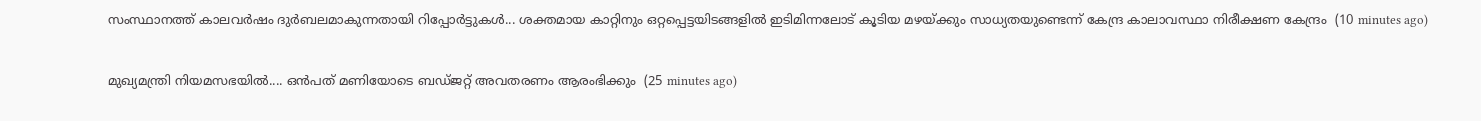സംസ്ഥാനത്ത് കാലവർഷം ദുർബലമാകുന്നതായി റിപ്പോർട്ടുകൾ... ശക്തമായ കാറ്റിനും ഒറ്റപ്പെട്ടയിടങ്ങളിൽ ഇടിമിന്നലോട് കൂടിയ മഴയ്ക്കും സാധ്യതയുണ്ടെന്ന് കേന്ദ്ര കാലാവസ്ഥാ നിരീക്ഷണ കേന്ദ്രം  (10 minutes ago)

മുഖ്യമന്ത്രി നിയമസഭയിൽ.... ഒൻപത് മണിയോടെ ബഡ്‌ജറ്റ് അവതരണം ആരംഭിക്കും  (25 minutes ago)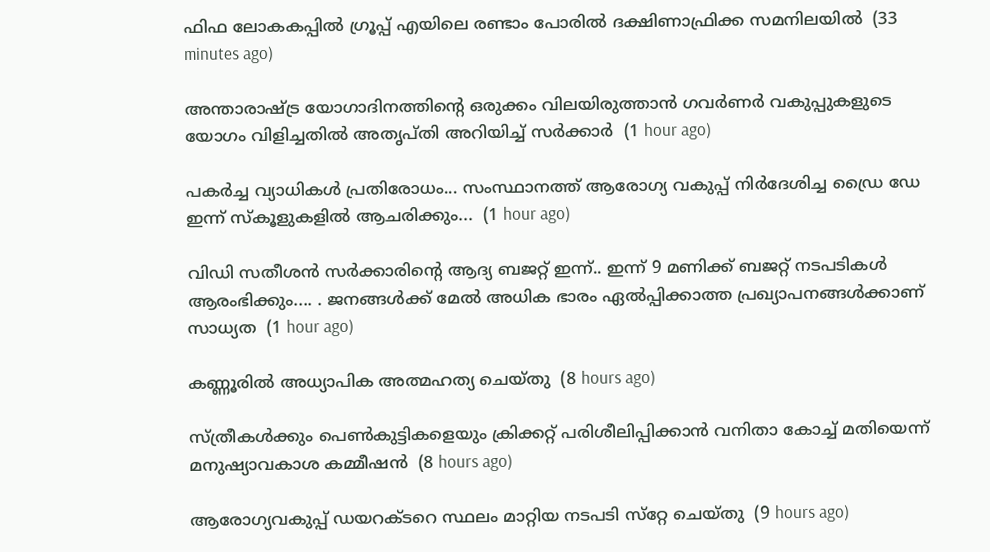ഫിഫ ലോകകപ്പിൽ ഗ്രൂപ്പ് എയിലെ രണ്ടാം പോരിൽ ദക്ഷിണാഫ്രിക്ക സമനിലയിൽ  (33 minutes ago)

അന്താരാഷ്ട്ര യോഗാദിനത്തിന്റെ ഒരുക്കം വിലയിരുത്താൻ ഗവർണർ വകുപ്പുകളുടെ യോഗം വിളിച്ചതിൽ അതൃപ്തി അറിയിച്ച് സർക്കാർ  (1 hour ago)

പകർച്ച വ്യാധികൾ പ്രതിരോധം... സംസ്ഥാനത്ത് ആരോഗ്യ വകുപ്പ് നിർദേശിച്ച ഡ്രൈ ഡേ ഇന്ന് സ്‌കൂളുകളിൽ ആചരിക്കും...  (1 hour ago)

വിഡി സതീശൻ സർക്കാരിന്‍റെ ആദ്യ ബജറ്റ് ഇന്ന്.. ഇന്ന് 9 മണിക്ക് ബജറ്റ് നടപടികള്‍ ആരംഭിക്കും.... . ജനങ്ങൾക്ക് മേൽ അധിക ഭാരം ഏൽപ്പിക്കാത്ത പ്രഖ്യാപനങ്ങൾക്കാണ് സാധ്യത  (1 hour ago)

കണ്ണൂരില്‍ അധ്യാപിക അത്മഹത്യ ചെയ്തു  (8 hours ago)

സ്ത്രീകള്‍ക്കും പെണ്‍കുട്ടികളെയും ക്രിക്കറ്റ് പരിശീലിപ്പിക്കാന്‍ വനിതാ കോച്ച് മതിയെന്ന് മനുഷ്യാവകാശ കമ്മീഷന്‍  (8 hours ago)

ആരോഗ്യവകുപ്പ് ഡയറക്ടറെ സ്ഥലം മാറ്റിയ നടപടി സ്‌റ്റേ ചെയ്തു  (9 hours ago)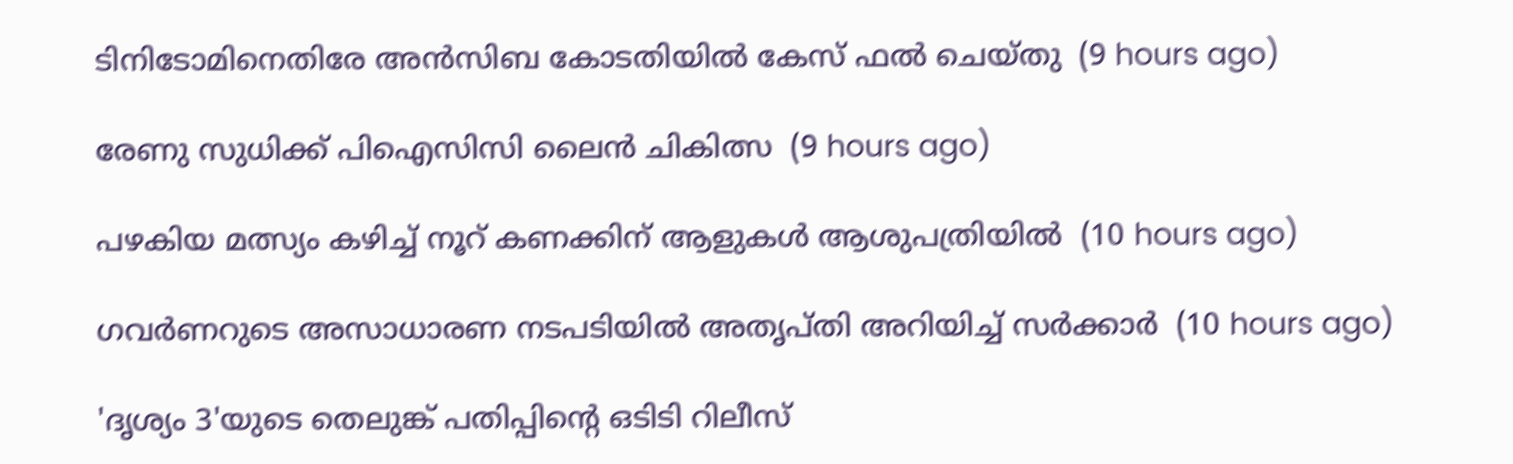ടിനിടോമിനെതിരേ അന്‍സിബ കോടതിയില്‍ കേസ് ഫല്‍ ചെയ്തു  (9 hours ago)

രേണു സുധിക്ക് പിഐസിസി ലൈന്‍ ചികിത്സ  (9 hours ago)

പഴകിയ മത്സ്യം കഴിച്ച് നൂറ് കണക്കിന് ആളുകള്‍ ആശുപത്രിയില്‍  (10 hours ago)

ഗവര്‍ണറുടെ അസാധാരണ നടപടിയില്‍ അതൃപ്തി അറിയിച്ച് സര്‍ക്കാര്‍  (10 hours ago)

'ദൃശ്യം 3'യുടെ തെലുങ്ക് പതിപ്പിന്റെ ഒടിടി റിലീസ്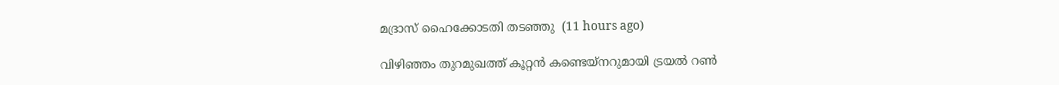മദ്രാസ് ഹൈക്കോടതി തടഞ്ഞു  (11 hours ago)

വിഴിഞ്ഞം തുറമുഖത്ത് കൂറ്റന്‍ കണ്ടെയ്‌നറുമായി ട്രയല്‍ റണ്‍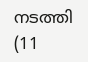നടത്തി  (11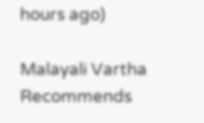hours ago)

Malayali Vartha Recommends